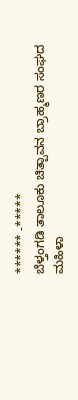****** -*****
ಬೆಳ್ತಂಗಡಿ ತಾಲೂಕು ಚಿತ್ಪಾವನ ಬ್ರಾಹ್ಮಣರ ಸಂಘದ ಮಹಿಳಾ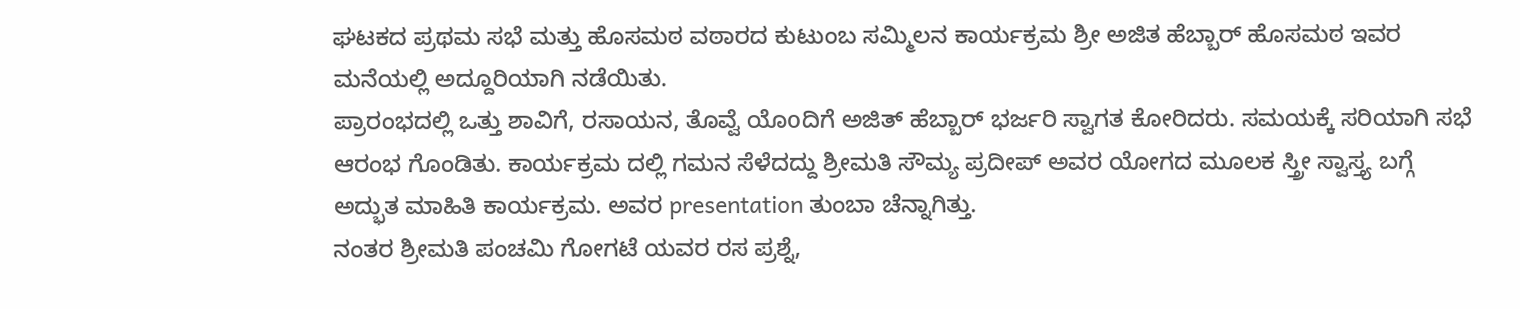ಘಟಕದ ಪ್ರಥಮ ಸಭೆ ಮತ್ತು ಹೊಸಮಠ ವಠಾರದ ಕುಟುಂಬ ಸಮ್ಮಿಲನ ಕಾರ್ಯಕ್ರಮ ಶ್ರೀ ಅಜಿತ ಹೆಬ್ಬಾರ್ ಹೊಸಮಠ ಇವರ ಮನೆಯಲ್ಲಿ ಅದ್ದೂರಿಯಾಗಿ ನಡೆಯಿತು.
ಪ್ರಾರಂಭದಲ್ಲಿ ಒತ್ತು ಶಾವಿಗೆ, ರಸಾಯನ, ತೊವ್ವೆ ಯೊoದಿಗೆ ಅಜಿತ್ ಹೆಬ್ಬಾರ್ ಭರ್ಜರಿ ಸ್ವಾಗತ ಕೋರಿದರು. ಸಮಯಕ್ಕೆ ಸರಿಯಾಗಿ ಸಭೆ ಆರಂಭ ಗೊಂಡಿತು. ಕಾರ್ಯಕ್ರಮ ದಲ್ಲಿ ಗಮನ ಸೆಳೆದದ್ದು ಶ್ರೀಮತಿ ಸೌಮ್ಯ ಪ್ರದೀಪ್ ಅವರ ಯೋಗದ ಮೂಲಕ ಸ್ತ್ರೀ ಸ್ವಾಸ್ತ್ಯ ಬಗ್ಗೆ ಅದ್ಭುತ ಮಾಹಿತಿ ಕಾರ್ಯಕ್ರಮ. ಅವರ presentation ತುಂಬಾ ಚೆನ್ನಾಗಿತ್ತು.
ನಂತರ ಶ್ರೀಮತಿ ಪಂಚಮಿ ಗೋಗಟೆ ಯವರ ರಸ ಪ್ರಶ್ನೆ,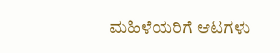ಮಹಿಳೆಯರಿಗೆ ಆಟಗಳು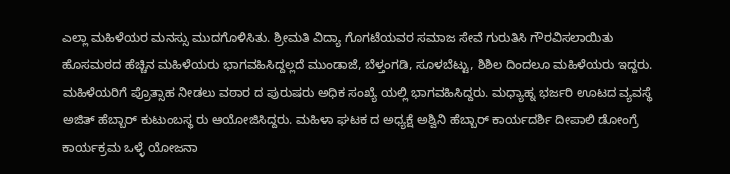ಎಲ್ಲಾ ಮಹಿಳೆಯರ ಮನಸ್ಸು ಮುದಗೊಳಿಸಿತು. ಶ್ರೀಮತಿ ವಿದ್ಯಾ ಗೊಗಟೆಯವರ ಸಮಾಜ ಸೇವೆ ಗುರುತಿಸಿ ಗೌರವಿಸಲಾಯಿತು ಹೊಸಮಠದ ಹೆಚ್ಚಿನ ಮಹಿಳೆಯರು ಭಾಗವಹಿಸಿದ್ದಲ್ಲದೆ ಮುಂಡಾಜೆ, ಬೆಳ್ತಂಗಡಿ, ಸೂಳಬೆಟ್ಟು, ಶಿಶಿಲ ದಿಂದಲೂ ಮಹಿಳೆಯರು ಇದ್ದರು. ಮಹಿಳೆಯರಿಗೆ ಪ್ರೊತ್ಸಾಹ ನೀಡಲು ವಠಾರ ದ ಪುರುಷರು ಅಧಿಕ ಸಂಖ್ಯೆ ಯಲ್ಲಿ ಭಾಗವಹಿಸಿದ್ದರು. ಮಧ್ಯಾಹ್ನ ಭರ್ಜರಿ ಊಟದ ವ್ಯವಸ್ಥೆ ಅಜಿತ್ ಹೆಬ್ಬಾರ್ ಕುಟುಂಬಸ್ಥ ರು ಆಯೋಜಿಸಿದ್ದರು. ಮಹಿಳಾ ಘಟಕ ದ ಅಧ್ಯಕ್ಷೆ ಅಶ್ವಿನಿ ಹೆಬ್ಬಾರ್ ಕಾರ್ಯದರ್ಶಿ ದೀಪಾಲಿ ಡೋಂಗ್ರೆ ಕಾರ್ಯಕ್ರಮ ಒಳ್ಳೆ ಯೋಜನಾ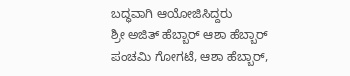ಬದ್ಧವಾಗಿ ಆಯೋಜಿಸಿದ್ದರು
ಶ್ರೀ ಅಜಿತ್ ಹೆಬ್ಬಾರ್ ಆಶಾ ಹೆಬ್ಬಾರ್ ಪಂಚಮಿ ಗೋಗಟೆ, ಆಶಾ ಹೆಬ್ಬಾರ್,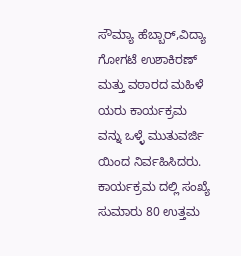ಸೌಮ್ಯಾ ಹೆಬ್ಬಾರ್,ವಿದ್ಯಾ ಗೋಗಟೆ ಉಶಾಕಿರಣ್ ಮತ್ತು ವಠಾರದ ಮಹಿಳೆ ಯರು ಕಾರ್ಯಕ್ರಮ ವನ್ನು ಒಳ್ಳೆ ಮುತುವರ್ಜಿ ಯಿಂದ ನಿರ್ವಹಿಸಿದರು. ಕಾರ್ಯಕ್ರಮ ದಲ್ಲಿ ಸಂಖ್ಯೆ ಸುಮಾರು 80 ಉತ್ತಮ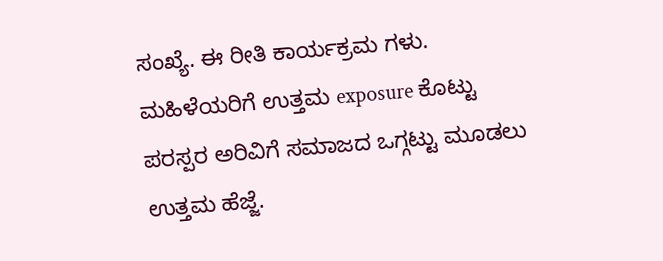ಸಂಖ್ಯೆ. ಈ ರೀತಿ ಕಾರ್ಯಕ್ರಮ ಗಳು. ಮಹಿಳೆಯರಿಗೆ ಉತ್ತಮ exposure ಕೊಟ್ಟು ಪರಸ್ಪರ ಅರಿವಿಗೆ ಸಮಾಜದ ಒಗ್ಗಟ್ಟು ಮೂಡಲು ಉತ್ತಮ ಹೆಜ್ಜೆ.